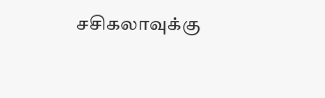சசிகலாவுக்கு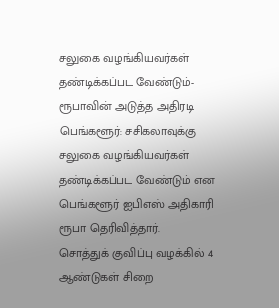சலுகை வழங்கியவர்கள் தண்டிக்கப்பட வேண்டும்- ரூபாவின் அடுத்த அதிரடி
பெங்களூர்: சசிகலாவுக்கு சலுகை வழங்கியவர்கள் தண்டிக்கப்பட வேண்டும் என பெங்களூர் ஐபிஎஸ் அதிகாரி ரூபா தெரிவித்தார்.
சொத்துக் குவிப்பு வழக்கில் 4 ஆண்டுகள் சிறை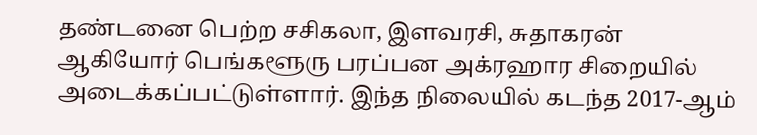தண்டனை பெற்ற சசிகலா, இளவரசி, சுதாகரன் ஆகியோர் பெங்களூரு பரப்பன அக்ரஹார சிறையில் அடைக்கப்பட்டுள்ளார். இந்த நிலையில் கடந்த 2017-ஆம்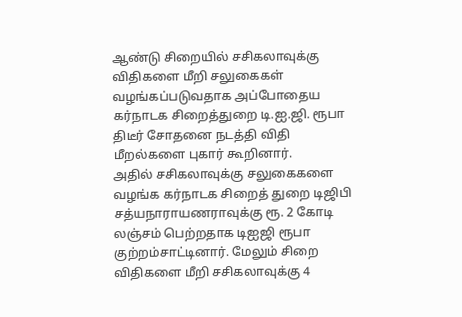ஆண்டு சிறையில் சசிகலாவுக்கு விதிகளை மீறி சலுகைகள் வழங்கப்படுவதாக அப்போதைய கர்நாடக சிறைத்துறை டி.ஐ.ஜி. ரூபா திடீர் சோதனை நடத்தி விதி மீறல்களை புகார் கூறினார்.
அதில் சசிகலாவுக்கு சலுகைகளை வழங்க கர்நாடக சிறைத் துறை டிஜிபி சத்யநாராயணராவுக்கு ரூ. 2 கோடி லஞ்சம் பெற்றதாக டிஐஜி ரூபா குற்றம்சாட்டினார். மேலும் சிறை விதிகளை மீறி சசிகலாவுக்கு 4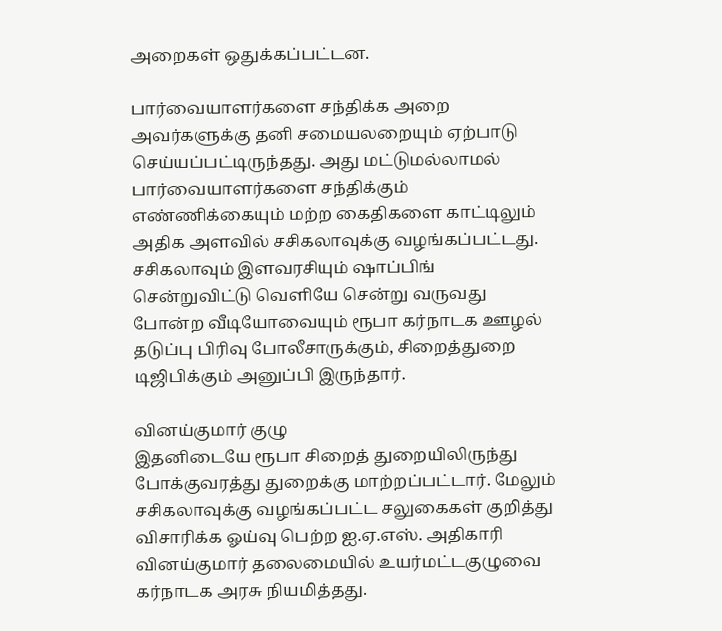அறைகள் ஒதுக்கப்பட்டன.

பார்வையாளர்களை சந்திக்க அறை
அவர்களுக்கு தனி சமையலறையும் ஏற்பாடு செய்யப்பட்டிருந்தது. அது மட்டுமல்லாமல் பார்வையாளர்களை சந்திக்கும் எண்ணிக்கையும் மற்ற கைதிகளை காட்டிலும் அதிக அளவில் சசிகலாவுக்கு வழங்கப்பட்டது. சசிகலாவும் இளவரசியும் ஷாப்பிங் சென்றுவிட்டு வெளியே சென்று வருவது போன்ற வீடியோவையும் ரூபா கர்நாடக ஊழல் தடுப்பு பிரிவு போலீசாருக்கும், சிறைத்துறை டிஜிபிக்கும் அனுப்பி இருந்தார்.

வினய்குமார் குழு
இதனிடையே ரூபா சிறைத் துறையிலிருந்து போக்குவரத்து துறைக்கு மாற்றப்பட்டார். மேலும் சசிகலாவுக்கு வழங்கப்பட்ட சலுகைகள் குறித்து விசாரிக்க ஓய்வு பெற்ற ஐ.ஏ.எஸ். அதிகாரி வினய்குமார் தலைமையில் உயர்மட்டகுழுவை கர்நாடக அரசு நியமித்தது.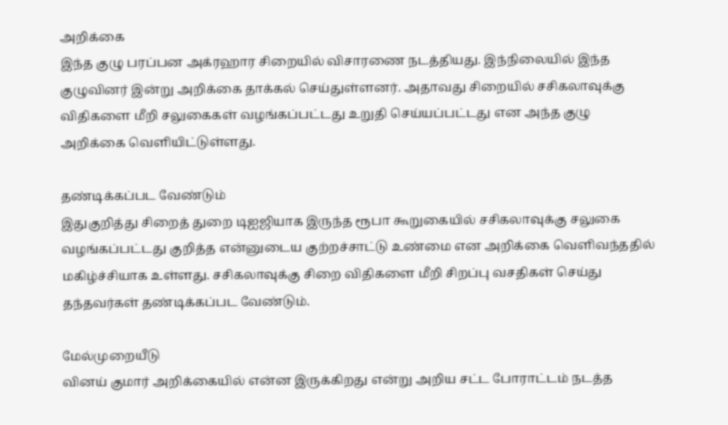அறிக்கை
இந்த குழு பரப்பன அக்ரஹார சிறையில் விசாரணை நடத்தியது. இந்நிலையில் இந்த குழுவினர் இன்று அறிக்கை தாக்கல் செய்துள்ளனர். அதாவது சிறையில் சசிகலாவுக்கு விதிகளை மீறி சலுகைகள் வழங்கப்பட்டது உறுதி செய்யப்பட்டது என அந்த குழு அறிக்கை வெளியிட்டுள்ளது.

தண்டிக்கப்பட வேண்டும்
இதுகுறித்து சிறைத் துறை டிஐஜியாக இருந்த ரூபா கூறுகையில் சசிகலாவுக்கு சலுகை வழங்கப்பட்டது குறித்த என்னுடைய குற்றச்சாட்டு உண்மை என அறிக்கை வெளிவந்ததில் மகிழ்ச்சியாக உள்ளது. சசிகலாவுக்கு சிறை விதிகளை மீறி சிறப்பு வசதிகள் செய்து தந்தவர்கள் தண்டிக்கப்பட வேண்டும்.

மேல்முறையீடு
வினய் குமார் அறிக்கையில் என்ன இருக்கிறது என்று அறிய சட்ட போராட்டம் நடத்த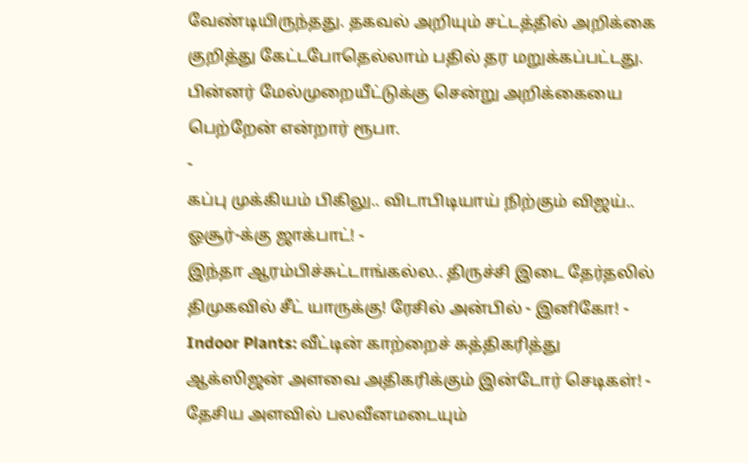வேண்டியிருந்தது. தகவல் அறியும் சட்டத்தில் அறிக்கை குறித்து கேட்டபோதெல்லாம் பதில் தர மறுக்கப்பட்டது. பின்னர் மேல்முறையீட்டுக்கு சென்று அறிக்கையை பெற்றேன் என்றார் ரூபா.
-
கப்பு முக்கியம் பிகிலு.. விடாபிடியாய் நிற்கும் விஜய்.. ஓசூர்-க்கு ஜாக்பாட்! -
இந்தா ஆரம்பிச்சுட்டாங்கல்ல.. திருச்சி இடை தேர்தலில் திமுகவில் சீட் யாருக்கு! ரேசில் அன்பில் - இனிகோ! -
Indoor Plants: வீட்டின் காற்றைச் சுத்திகரித்து ஆக்ஸிஜன் அளவை அதிகரிக்கும் இன்டோர் செடிகள்! -
தேசிய அளவில் பலவீனமடையும்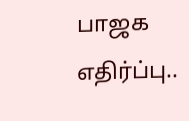பாஜக எதிர்ப்பு..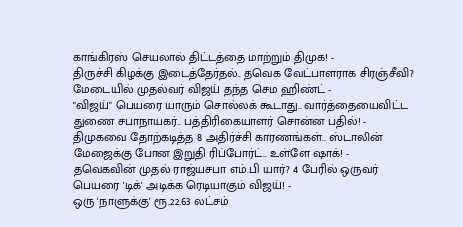காங்கிரஸ் செயலால் திட்டத்தை மாற்றும் திமுக! -
திருச்சி கிழக்கு இடைத்தேர்தல்.. தவெக வேட்பாளராக சிரஞ்சீவி? மேடையில் முதல்வர் விஜய் தந்த செம ஹிண்ட் -
"விஜய்" பெயரை யாரும் சொல்லக் கூடாது.. வார்த்தையைவிட்ட துணை சபாநாயகர்.. பத்திரிகையாளர் சொன்ன பதில்! -
திமுகவை தோற்கடித்த 8 அதிர்ச்சி காரணங்கள்.. ஸ்டாலின் மேஜைக்கு போன இறுதி ரிப்போர்ட்.. உள்ளே ஷாக்! -
தவெகவின் முதல் ராஜ்யசபா எம்.பி யார்? 4 பேரில் ஒருவர் பெயரை 'டிக்' அடிக்க ரெடியாகும் விஜய்! -
ஒரு 'நாளுக்கு' ரூ.22.63 லட்சம்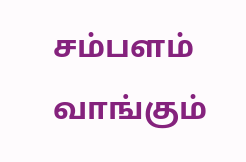சம்பளம் வாங்கும்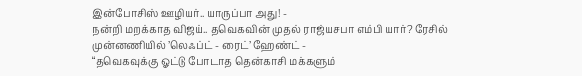இன்போசிஸ் ஊழியர்.. யாருப்பா அது! -
நன்றி மறக்காத விஜய்.. தவெகவின் முதல் ராஜ்யசபா எம்பி யார்? ரேசில் முன்னணியில் ’லெஃப்ட் - ரைட்’ ஹேண்ட் -
“தவெகவுக்கு ஓட்டு போடாத தென்காசி மக்களும்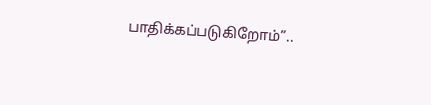பாதிக்கப்படுகிறோம்”..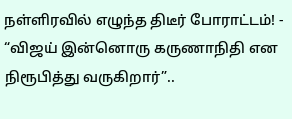நள்ளிரவில் எழுந்த திடீர் போராட்டம்! -
“விஜய் இன்னொரு கருணாநிதி என நிரூபித்து வருகிறார்”..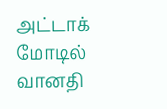அட்டாக் மோடில் வானதி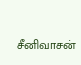சீனிவாசன்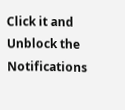Click it and Unblock the Notifications